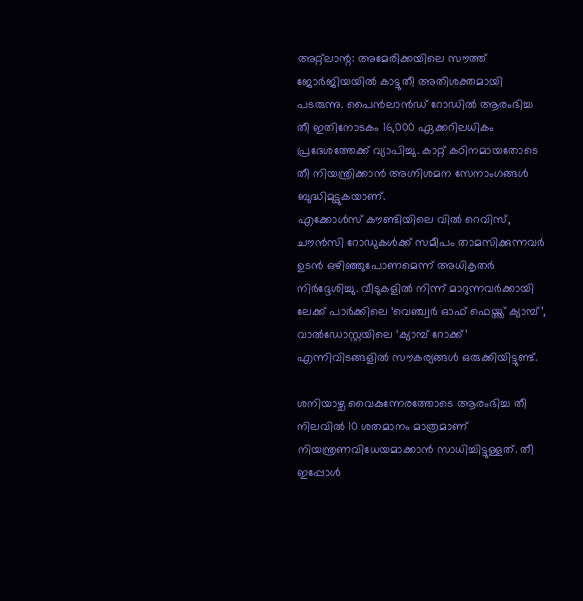അറ്റ്ലാന്റ: അമേരിക്കയിലെ സൗത്ത് ജോർജിയയിൽ കാട്ടുതീ അതിശക്തമായി പടരുന്നു. പൈൻലാൻഡ് റോഡിൽ ആരംഭിച്ച തീ ഇതിനോടകം 16,000 ഏക്കറിലധികം പ്രദേശത്തേക്ക് വ്യാപിച്ചു. കാറ്റ് കഠിനമായതോടെ തീ നിയന്ത്രിക്കാൻ അഗ്നിശമന സേനാംഗങ്ങൾ ബുദ്ധിമുട്ടുകയാണ്.
എക്കോൾസ് കൗണ്ടിയിലെ വിൽ റെവിസ്, ചൗൻസി റോഡുകൾക്ക് സമീപം താമസിക്കുന്നവർ ഉടൻ ഒഴിഞ്ഞുപോണമെന്ന് അധികൃതർ നിർദ്ദേശിച്ചു. വീടുകളിൽ നിന്ന് മാറുന്നവർക്കായി ലേക്ക് പാർക്കിലെ ‘വെഞ്ച്വർ ഓഫ് ഫെയ്ത്ത് ക്യാമ്പ്’, വാൽഡോസ്റ്റയിലെ ‘ക്യാമ്പ് റോക്ക്’ എന്നിവിടങ്ങളിൽ സൗകര്യങ്ങൾ ഒരുക്കിയിട്ടുണ്ട്.

ശനിയാഴ്ച വൈകുന്നേരത്തോടെ ആരംഭിച്ച തീ നിലവിൽ 10 ശതമാനം മാത്രമാണ് നിയന്ത്രണവിധേയമാക്കാൻ സാധിച്ചിട്ടുള്ളത്. തീ ഇപ്പോൾ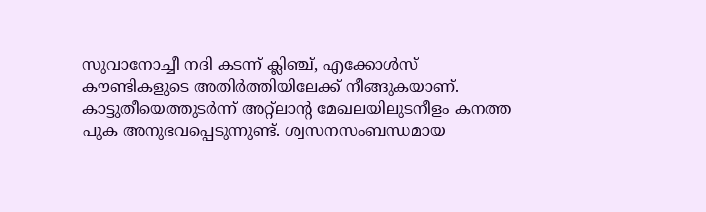സുവാനോച്ചീ നദി കടന്ന് ക്ലിഞ്ച്, എക്കോൾസ് കൗണ്ടികളുടെ അതിർത്തിയിലേക്ക് നീങ്ങുകയാണ്.
കാട്ടുതീയെത്തുടർന്ന് അറ്റ്ലാന്റ മേഖലയിലുടനീളം കനത്ത പുക അനുഭവപ്പെടുന്നുണ്ട്. ശ്വസനസംബന്ധമായ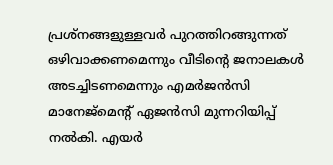പ്രശ്നങ്ങളുള്ളവർ പുറത്തിറങ്ങുന്നത് ഒഴിവാക്കണമെന്നും വീടിന്റെ ജനാലകൾ അടച്ചിടണമെന്നും എമർജൻസി മാനേജ്മെന്റ് ഏജൻസി മുന്നറിയിപ്പ് നൽകി. എയർ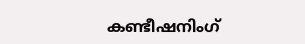കണ്ടീഷനിംഗ്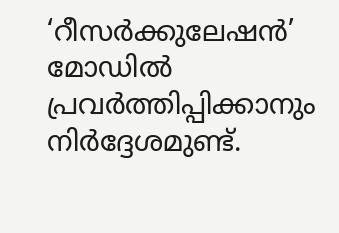‘റീസർക്കുലേഷൻ’ മോഡിൽ പ്രവർത്തിപ്പിക്കാനും നിർദ്ദേശമുണ്ട്.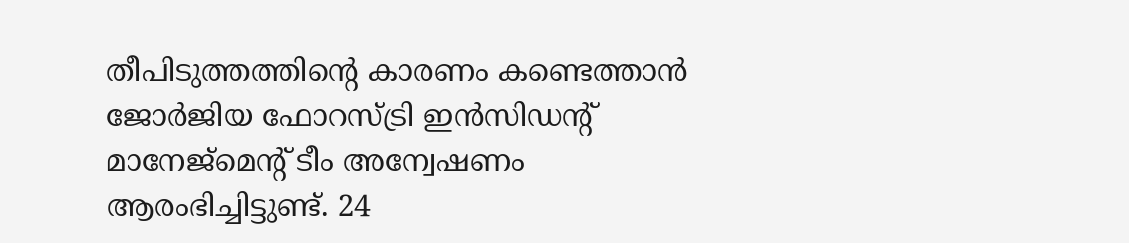തീപിടുത്തത്തിന്റെ കാരണം കണ്ടെത്താൻ ജോർജിയ ഫോറസ്ട്രി ഇൻസിഡന്റ് മാനേജ്മെന്റ് ടീം അന്വേഷണം ആരംഭിച്ചിട്ടുണ്ട്. 24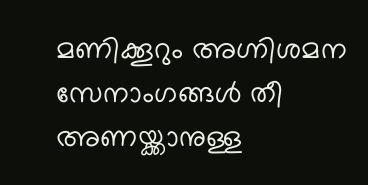മണിക്കൂറും അഗ്നിശമന സേനാംഗങ്ങൾ തീ അണയ്ക്കാനുള്ള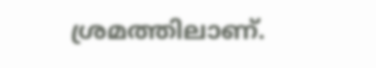ശ്രമത്തിലാണ്.